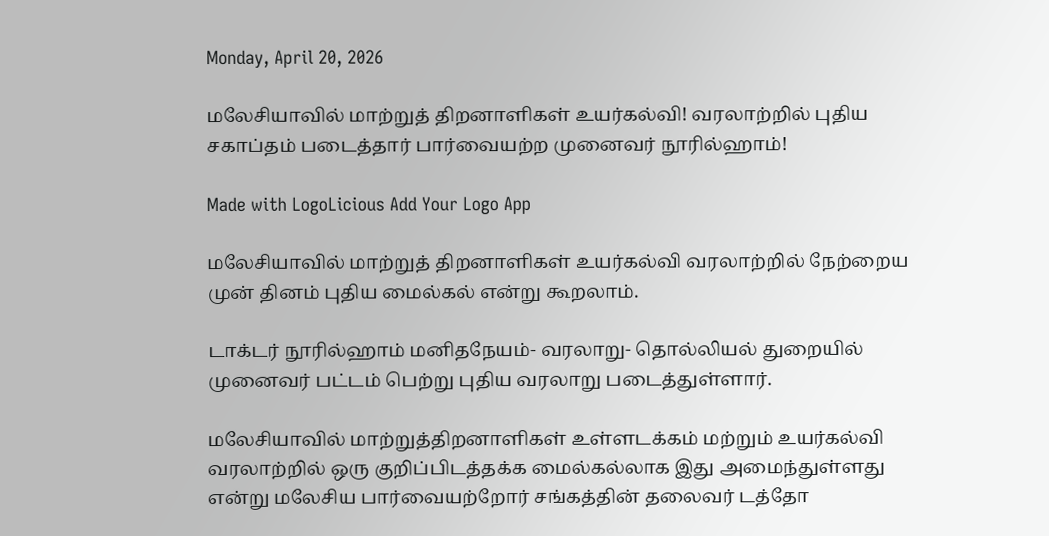Monday, April 20, 2026

மலேசியாவில் மாற்றுத் திறனாளிகள் உயர்கல்வி! வரலாற்றில் புதிய சகாப்தம் படைத்தார் பார்வையற்ற முனைவர் நூரில்ஹாம்!

Made with LogoLicious Add Your Logo App

மலேசியாவில் மாற்றுத் திறனாளிகள் உயர்கல்வி வரலாற்றில் நேற்றைய முன் தினம் புதிய மைல்கல் என்று கூறலாம்.

டாக்டர் நூரில்ஹாம் மனிதநேயம்- வரலாறு- தொல்லியல் துறையில் முனைவர் பட்டம் பெற்று புதிய வரலாறு படைத்துள்ளார்.

மலேசியாவில் மாற்றுத்திறனாளிகள் உள்ளடக்கம் மற்றும் உயர்கல்வி வரலாற்றில் ஒரு குறிப்பிடத்தக்க மைல்கல்லாக இது அமைந்துள்ளது என்று மலேசிய பார்வையற்றோர் சங்கத்தின் தலைவர் டத்தோ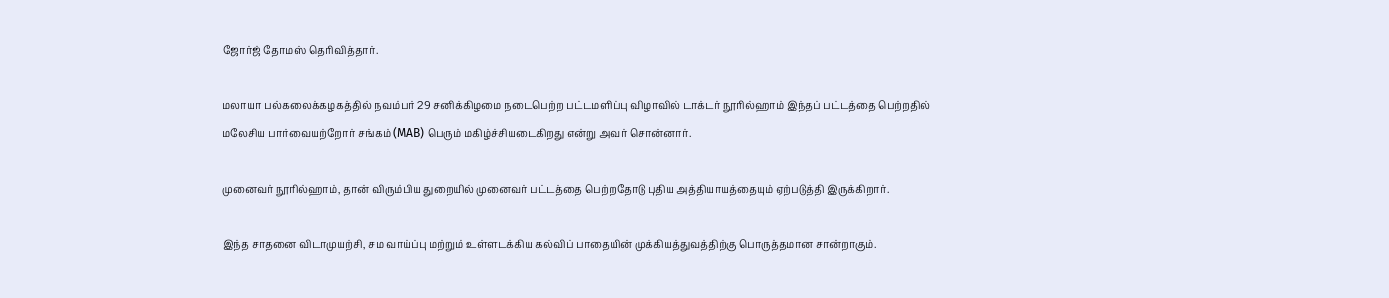ஜோர்ஜ் தோமஸ் தெரிவித்தார்.

மலாயா பல்கலைக்கழகத்தில் நவம்பர் 29 சனிக்கிழமை நடைபெற்ற பட்டமளிப்பு விழாவில் டாக்டர் நூரில்ஹாம் இந்தப் பட்டத்தை பெற்றதில்
மலேசிய பார்வையற்றோர் சங்கம் (MAB) பெரும் மகிழ்ச்சியடைகிறது என்று அவர் சொன்னார்.

முனைவர் நூரில்ஹாம், தான் விரும்பிய துறையில் முனைவர் பட்டத்தை பெற்றதோடு புதிய அத்தியாயத்தையும் ஏற்படுத்தி இருக்கிறார்.

இந்த சாதனை விடாமுயற்சி, சம வாய்ப்பு மற்றும் உள்ளடக்கிய கல்விப் பாதையின் முக்கியத்துவத்திற்கு பொருத்தமான சான்றாகும்.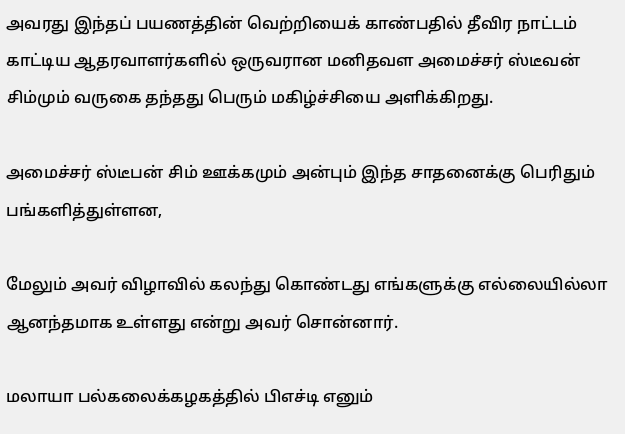அவரது இந்தப் பயணத்தின் வெற்றியைக் காண்பதில் தீவிர நாட்டம் காட்டிய ஆதரவாளர்களில் ஒருவரான மனிதவள அமைச்சர் ஸ்டீவன் சிம்மும் வருகை தந்தது பெரும் மகிழ்ச்சியை அளிக்கிறது.

அமைச்சர் ஸ்டீபன் சிம் ஊக்கமும் அன்பும் இந்த சாதனைக்கு பெரிதும் பங்களித்துள்ளன,

மேலும் அவர் விழாவில் கலந்து கொண்டது எங்களுக்கு எல்லையில்லா ஆனந்தமாக உள்ளது என்று அவர் சொன்னார்.

மலாயா பல்கலைக்கழகத்தில் பிஎச்டி எனும்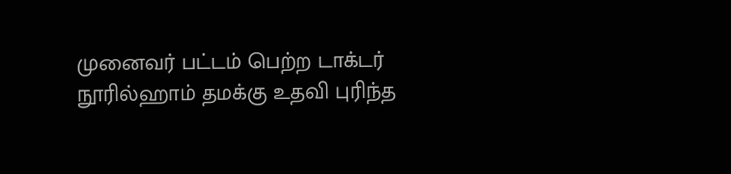முனைவர் பட்டம் பெற்ற டாக்டர் நூரில்ஹாம் தமக்கு உதவி புரிந்த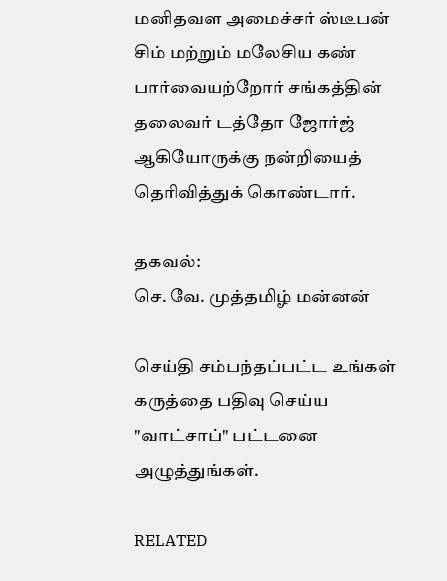மனிதவள அமைச்சர் ஸ்டீபன் சிம் மற்றும் மலேசிய கண் பார்வையற்றோர் சங்கத்தின் தலைவர் டத்தோ ஜோர்ஜ் ஆகியோருக்கு நன்றியைத் தெரிவித்துக் கொண்டார்.

தகவல்:
செ. வே. முத்தமிழ் மன்னன்

செய்தி சம்பந்தப்பட்ட உங்கள் கருத்தை பதிவு செய்ய "வாட்சாப்" பட்டனை அழுத்துங்கள்.

RELATED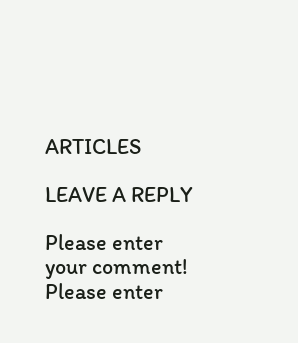ARTICLES

LEAVE A REPLY

Please enter your comment!
Please enter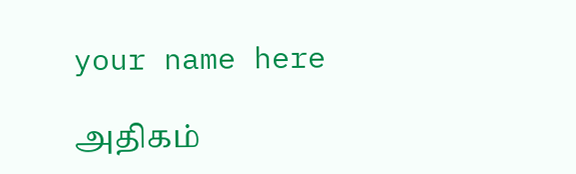your name here

அதிகம்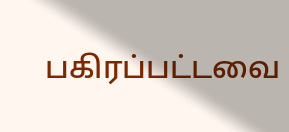பகிரப்பட்டவை